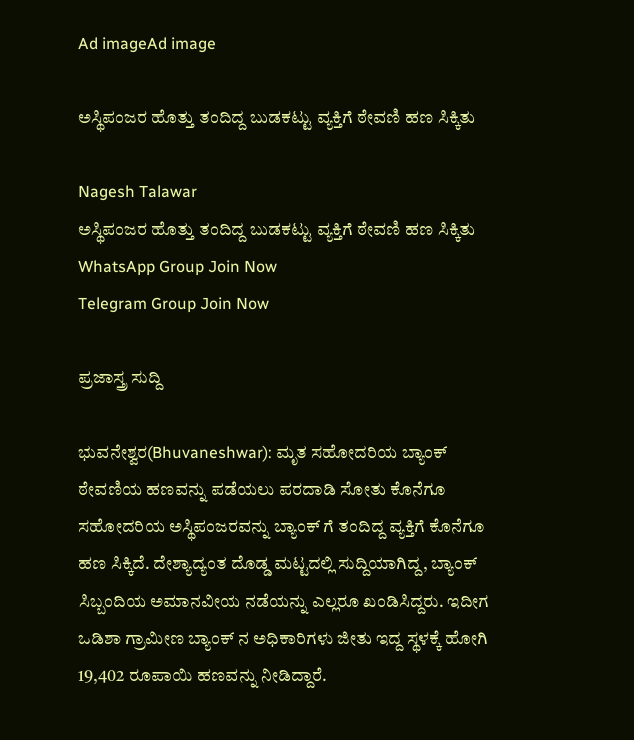Ad imageAd image

ಅಸ್ಥಿಪಂಜರ ಹೊತ್ತು ತಂದಿದ್ದ ಬುಡಕಟ್ಟು ವ್ಯಕ್ತಿಗೆ ಠೇವಣಿ ಹಣ ಸಿಕ್ಕಿತು

Nagesh Talawar
ಅಸ್ಥಿಪಂಜರ ಹೊತ್ತು ತಂದಿದ್ದ ಬುಡಕಟ್ಟು ವ್ಯಕ್ತಿಗೆ ಠೇವಣಿ ಹಣ ಸಿಕ್ಕಿತು
WhatsApp Group Join Now
Telegram Group Join Now

ಪ್ರಜಾಸ್ತ್ರ ಸುದ್ದಿ

ಭುವನೇಶ್ವರ(Bhuvaneshwar): ಮೃತ ಸಹೋದರಿಯ ಬ್ಯಾಂಕ್ ಠೇವಣಿಯ ಹಣವನ್ನು ಪಡೆಯಲು ಪರದಾಡಿ ಸೋತು ಕೊನೆಗೂ ಸಹೋದರಿಯ ಅಸ್ಥಿಪಂಜರವನ್ನು ಬ್ಯಾಂಕ್ ಗೆ ತಂದಿದ್ದ ವ್ಯಕ್ತಿಗೆ ಕೊನೆಗೂ ಹಣ ಸಿಕ್ಕಿದೆ. ದೇಶ್ಯಾದ್ಯಂತ ದೊಡ್ಡ ಮಟ್ಟದಲ್ಲಿ ಸುದ್ದಿಯಾಗಿದ್ದ, ಬ್ಯಾಂಕ್ ಸಿಬ್ಬಂದಿಯ ಅಮಾನವೀಯ ನಡೆಯನ್ನು ಎಲ್ಲರೂ ಖಂಡಿಸಿದ್ದರು. ಇದೀಗ ಒಡಿಶಾ ಗ್ರಾಮೀಣ ಬ್ಯಾಂಕ್ ನ ಅಧಿಕಾರಿಗಳು ಜೀತು ಇದ್ದ ಸ್ಥಳಕ್ಕೆ ಹೋಗಿ 19,402 ರೂಪಾಯಿ ಹಣವನ್ನು ನೀಡಿದ್ದಾರೆ.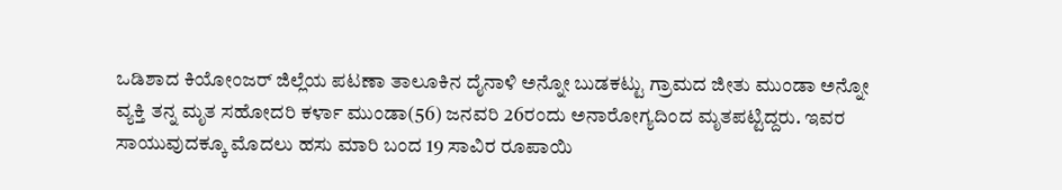ಒಡಿಶಾದ ಕಿಯೋಂಜರ್ ಜಿಲ್ಲೆಯ ಪಟಣಾ ತಾಲೂಕಿನ ದೈನಾಳಿ ಅನ್ನೋ ಬುಡಕಟ್ಟು ಗ್ರಾಮದ ಜೀತು ಮುಂಡಾ ಅನ್ನೋ ವ್ಯಕ್ತಿ ತನ್ನ ಮೃತ ಸಹೋದರಿ ಕರ್ಳಾ ಮುಂಡಾ(56) ಜನವರಿ 26ರಂದು ಅನಾರೋಗ್ಯದಿಂದ ಮೃತಪಟ್ಟಿದ್ದರು. ಇವರ ಸಾಯುವುದಕ್ಕೂ ಮೊದಲು ಹಸು ಮಾರಿ ಬಂದ 19 ಸಾವಿರ ರೂಪಾಯಿ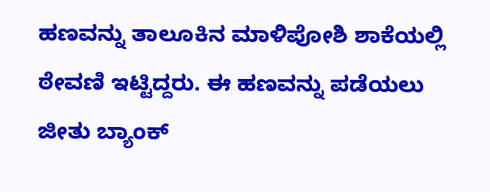ಹಣವನ್ನು ತಾಲೂಕಿನ ಮಾಳಿಪೋಶಿ ಶಾಕೆಯಲ್ಲಿ ಠೇವಣಿ ಇಟ್ಟಿದ್ದರು. ಈ ಹಣವನ್ನು ಪಡೆಯಲು ಜೀತು ಬ್ಯಾಂಕ್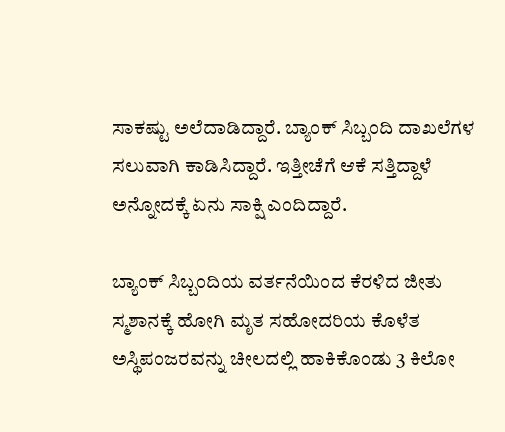ಸಾಕಷ್ಟು ಅಲೆದಾಡಿದ್ದಾರೆ. ಬ್ಯಾಂಕ್ ಸಿಬ್ಬಂದಿ ದಾಖಲೆಗಳ ಸಲುವಾಗಿ ಕಾಡಿಸಿದ್ದಾರೆ. ಇತ್ತೀಚೆಗೆ ಆಕೆ ಸತ್ತಿದ್ದಾಳೆ ಅನ್ನೋದಕ್ಕೆ ಏನು ಸಾಕ್ಷಿ ಎಂದಿದ್ದಾರೆ.

ಬ್ಯಾಂಕ್ ಸಿಬ್ಬಂದಿಯ ವರ್ತನೆಯಿಂದ ಕೆರಳಿದ ಜೀತು ಸ್ಮಶಾನಕ್ಕೆ ಹೋಗಿ ಮೃತ ಸಹೋದರಿಯ ಕೊಳೆತ ಅಸ್ಥಿಪಂಜರವನ್ನು ಚೀಲದಲ್ಲಿ ಹಾಕಿಕೊಂಡು 3 ಕಿಲೋ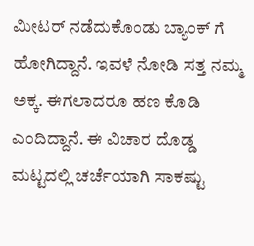ಮೀಟರ್ ನಡೆದುಕೊಂಡು ಬ್ಯಾಂಕ್ ಗೆ ಹೋಗಿದ್ದಾನೆ. ಇವಳೆ ನೋಡಿ ಸತ್ತ ನಮ್ಮ ಅಕ್ಕ. ಈಗಲಾದರೂ ಹಣ ಕೊಡಿ ಎಂದಿದ್ದಾನೆ. ಈ ವಿಚಾರ ದೊಡ್ಡ ಮಟ್ಟದಲ್ಲಿ ಚರ್ಚೆಯಾಗಿ ಸಾಕಷ್ಟು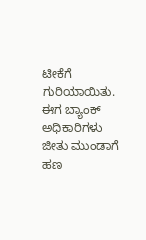ಟೀಕೆಗೆ ಗುರಿಯಾಯಿತು. ಈಗ ಬ್ಯಾಂಕ್ ಅಧಿಕಾರಿಗಳು ಜೀತು ಮುಂಡಾಗೆ ಹಣ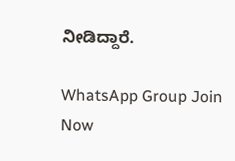ನೀಡಿದ್ದಾರೆ.

WhatsApp Group Join Now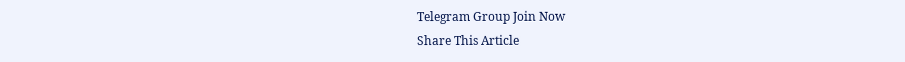Telegram Group Join Now
Share This Article